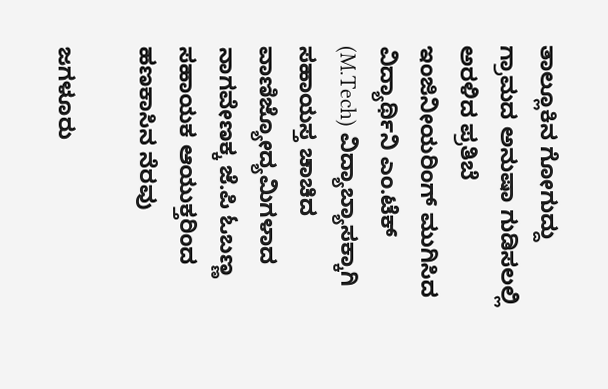ತಾಲ್ಲೂಕಿನ ಗೋಗುದ್ದು ಗ್ರಾಮದ ಅನುಷಾ ಗುಡಿಸಲಲ್ಲಿ ಅರಳಿದ ಪ್ರತಿಬೆ ಇಂಜಿನೀಯರಿಂಗ್ ಮುಗಿಸಿದ ವಿದ್ಯಾರ್ಥಿನಿ ಎಂ.ಟೆಕ್ (M.Tech) ವಿದ್ಯಾಬ್ಯಾಸಕ್ಕಾಗಿ ಸಹಾಯಸ್ತ ಚಾಚಿದ ವಾಣಿಜ್ಯೋದ್ಯಮಿಗಳಾದ ನಾಗವೇಣಕ್ಕ ಜೆ.ಪಿ ಓಬಣ್ಣ ಸಹಾಯಕ ಆಯುಕ್ತರಿಂದ ಹಣಕಾಸಿನ ನೆರವು

ಜಗಳೂರು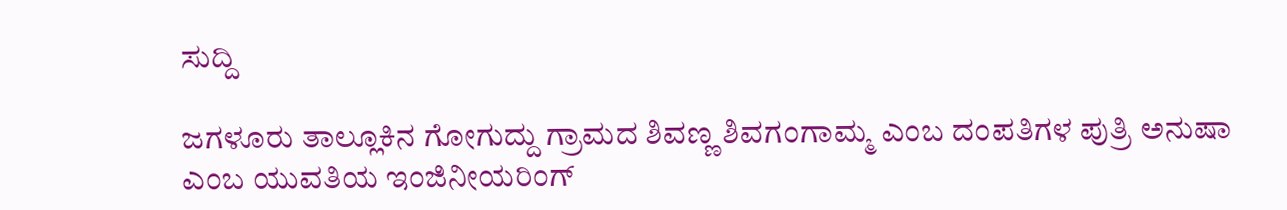ಸುದ್ದಿ

ಜಗಳೂರು ತಾಲ್ಲೂಕಿನ ಗೋಗುದ್ದು ಗ್ರಾಮದ ಶಿವಣ್ಣ ಶಿವಗಂಗಾಮ್ಮ ಎಂಬ ದಂಪತಿಗಳ ಪುತ್ರಿ ಅನುಷಾ ಎಂಬ ಯುವತಿಯ ಇಂಜಿನೀಯರಿಂಗ್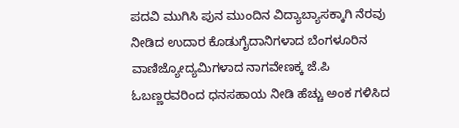ಪದವಿ ಮುಗಿಸಿ ಪುನ ಮುಂದಿನ ವಿದ್ಯಾಬ್ಯಾಸಕ್ಕಾಗಿ ನೆರವು ನೀಡಿದ ಉದಾರ ಕೊಡುಗೈದಾನಿಗಳಾದ ಬೆಂಗಳೂರಿನ ವಾಣಿಜ್ಯೋದ್ಯಮಿಗಳಾದ ನಾಗವೇಣಕ್ಕ ಜೆ.ಪಿ ಓಬಣ್ಣರವರಿಂದ ಧನಸಹಾಯ ನೀಡಿ ಹೆಚ್ಚು ಅಂಕ ಗಳಿಸಿದ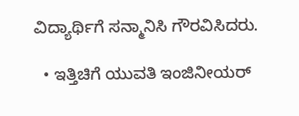ವಿದ್ಯಾರ್ಥಿಗೆ ಸನ್ಮಾನಿಸಿ ಗೌರವಿಸಿದರು.

  • ಇತ್ತಿಚಿಗೆ ಯುವತಿ ಇಂಜಿನೀಯರ್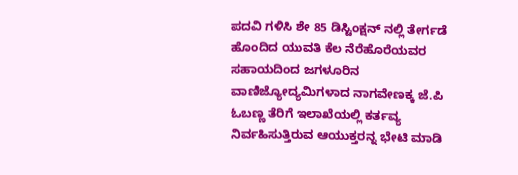ಪದವಿ ಗಳಿಸಿ ಶೇ 85 ಡಿಸ್ಟಿಂಕ್ಷನ್ ನಲ್ಲಿ ತೇರ್ಗಡೆ ಹೊಂದಿದ ಯುವತಿ ಕೆಲ ನೆರೆಹೊರೆಯವರ ಸಹಾಯದಿಂದ ಜಗಳೂರಿನ ವಾಣಿಜ್ಯೋದ್ಯಮಿಗಳಾದ ನಾಗವೇಣಕ್ಕ ಜೆ.ಪಿ ಓಬಣ್ಣ ತೆರಿಗೆ ಇಲಾಖೆಯಲ್ಲಿ ಕರ್ತವ್ಯ ನಿರ್ವಹಿಸುತ್ತಿರುವ ಆಯುಕ್ತರನ್ನ ಭೇಟಿ ಮಾಡಿ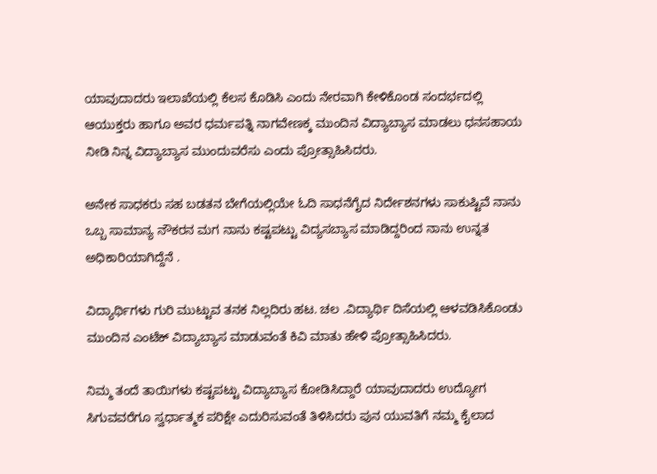ಯಾವುದಾದರು‌ ಇಲಾಖೆಯಲ್ಲಿ ಕೆಲಸ ಕೊಡಿಸಿ ಎಂದು ನೇರವಾಗಿ ಕೇಳಿಕೊಂಡ ಸಂದರ್ಭದಲ್ಲಿ ಆಯುಕ್ತರು ಹಾಗೂ ಅವರ ಧರ್ಮಪತ್ನಿ ನಾಗವೇಣಕ್ಕ ಮುಂದಿನ ವಿದ್ಯಾಬ್ಯಾಸ ಮಾಡಲು ಧನಸಹಾಯ ನೀಡಿ ನಿನ್ನ ವಿದ್ಯಾಬ್ಯಾಸ ಮುಂದುವರೆಸು ಎಂದು ಪ್ರೋತ್ಸಾಹಿಸಿದರು.

ಅನೇಕ ಸಾಧಕರು ಸಹ ಬಡತನ ಬೇಗೆಯಲ್ಲಿಯೇ ಓದಿ ಸಾಧನೆಗೈದ ನಿರ್ದೇಶನಗಳು ಸಾಕುಷ್ಟಿವೆ ನಾನು ಒಬ್ಬ ಸಾಮಾನ್ಯ ನೌಕರನ ಮಗ ನಾನು ಕಷ್ಟಪಟ್ಟು ವಿದ್ಯಸಬ್ಯಾಸ ಮಾಡಿದ್ದರಿಂದ ನಾನು ಉನ್ನತ ಅಧಿಕಾರಿಯಾಗಿದ್ದೆನೆ .

ವಿದ್ಯಾರ್ಥಿಗಳು ಗುರಿ ಮುಟ್ಟುವ ತನಕ ನಿಲ್ಲದಿರು ಹಟ. ಚಲ .ವಿದ್ಯಾರ್ಥಿ ದಿಸೆಯಲ್ಲಿ ಆಳವಡಿಸಿಕೊಂಡು ಮುಂದಿನ ಎಂಟೆಕ್ ವಿದ್ಯಾಬ್ಯಾಸ ಮಾಡುವಂತೆ ಕಿವಿ ಮಾತು ಹೇಳಿ ಪ್ರೋತ್ಸಾಹಿಸಿದರು.

ನಿಮ್ಮ ತಂದೆ ತಾಯಿಗಳು ಕಷ್ಟಪಟ್ಟು ವಿದ್ಯಾಬ್ಯಾಸ ಕೋಡಿಸಿದ್ದಾರೆ ಯಾವುದಾದರು ಉದ್ಯೋಗ ಸಿಗುವವರೆಗೂ ಸ್ವರ್ಧಾತ್ಮಕ ಪರಿಕ್ಷೇ ಎದುರಿಸುವಂತೆ ತಿಳಿಸಿದರು ಪುನ ಯುವತಿಗೆ ನಮ್ಮ ಕೈಲಾದ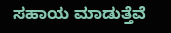ಸಹಾಯ ಮಾಡುತ್ತೆವೆ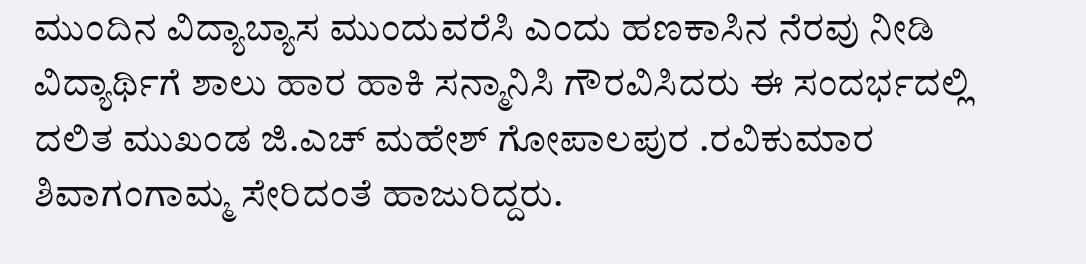ಮುಂದಿನ ವಿದ್ಯಾಬ್ಯಾಸ ಮುಂದುವರೆಸಿ ಎಂದು ಹಣಕಾಸಿನ ನೆರವು ನೀಡಿ ವಿದ್ಯಾರ್ಥಿಗೆ ಶಾಲು ಹಾರ ಹಾಕಿ ಸನ್ಮಾನಿಸಿ ಗೌರವಿಸಿದರು ಈ ಸಂದರ್ಭದಲ್ಲಿ ದಲಿತ ಮುಖಂಡ ಜಿ.ಎಚ್ ಮಹೇಶ್ ಗೋಪಾಲಪುರ .ರವಿಕುಮಾರ ಶಿವಾಗಂಗಾಮ್ಮ ಸೇರಿದಂತೆ ಹಾಜುರಿದ್ದರು.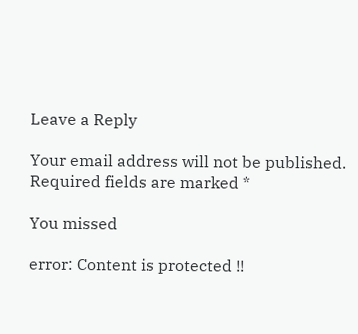Leave a Reply

Your email address will not be published. Required fields are marked *

You missed

error: Content is protected !!